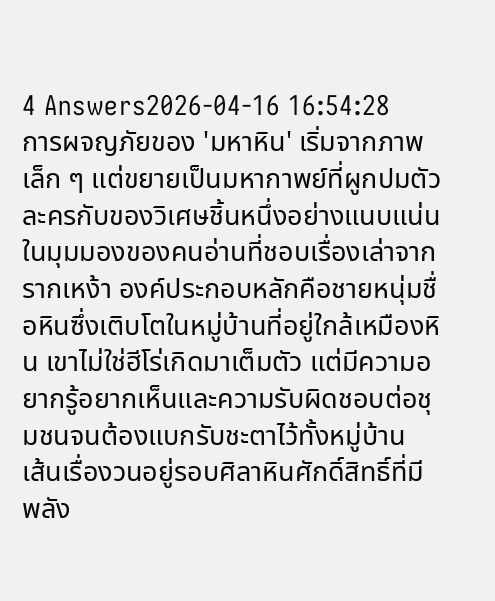4 Answers2026-04-16 16:54:28
การผจญภัยของ 'มหาหิน' เริ่มจากภาพเล็ก ๆ แต่ขยายเป็นมหากาพย์ที่ผูกปมตัวละครกับของวิเศษชิ้นหนึ่งอย่างแนบแน่น ในมุมมองของคนอ่านที่ชอบเรื่องเล่าจากรากเหง้า องค์ประกอบหลักคือชายหนุ่มชื่อหินซึ่งเติบโตในหมู่บ้านที่อยู่ใกล้เหมืองหิน เขาไม่ใช่ฮีโร่เกิดมาเต็มตัว แต่มีความอยากรู้อยากเห็นและความรับผิดชอบต่อชุมชนจนต้องแบกรับชะตาไว้ทั้งหมู่บ้าน
เส้นเรื่องวนอยู่รอบศิลาหินศักดิ์สิทธิ์ที่มีพลัง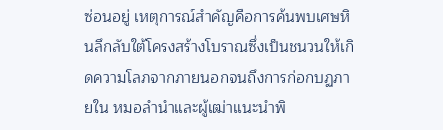ซ่อนอยู่ เหตุการณ์สำคัญคือการค้นพบเศษหินลึกลับใต้โครงสร้างโบราณซึ่งเป็นชนวนให้เกิดความโลภจากภายนอกจนถึงการก่อกบฏภายใน หมอลำนำและผู้เฒ่าแนะนำพิ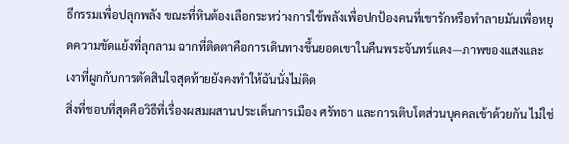ธีกรรมเพื่อปลุกพลัง ขณะที่หินต้องเลือกระหว่างการใช้พลังเพื่อปกป้องคนที่เขารักหรือทำลายมันเพื่อหยุดความขัดแย้งที่ลุกลาม ฉากที่ติดตาคือการเดินทางขึ้นยอดเขาในคืนพระจันทร์แดง—ภาพของแสงและเงาที่ผูกกับการตัดสินใจสุดท้ายยังคงทำให้ฉันนั่งไม่ติด
สิ่งที่ชอบที่สุดคือวิธีที่เรื่องผสมผสานประเด็นการเมือง ศรัทธา และการเติบโตส่วนบุคคลเข้าด้วยกัน ไม่ใช่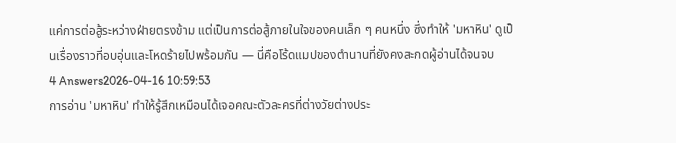แค่การต่อสู้ระหว่างฝ่ายตรงข้าม แต่เป็นการต่อสู้ภายในใจของคนเล็ก ๆ คนหนึ่ง ซึ่งทำให้ 'มหาหิน' ดูเป็นเรื่องราวที่อบอุ่นและโหดร้ายไปพร้อมกัน — นี่คือโร้ดแมปของตำนานที่ยังคงสะกดผู้อ่านได้จนจบ
4 Answers2026-04-16 10:59:53
การอ่าน 'มหาหิน' ทำให้รู้สึกเหมือนได้เจอคณะตัวละครที่ต่างวัยต่างประ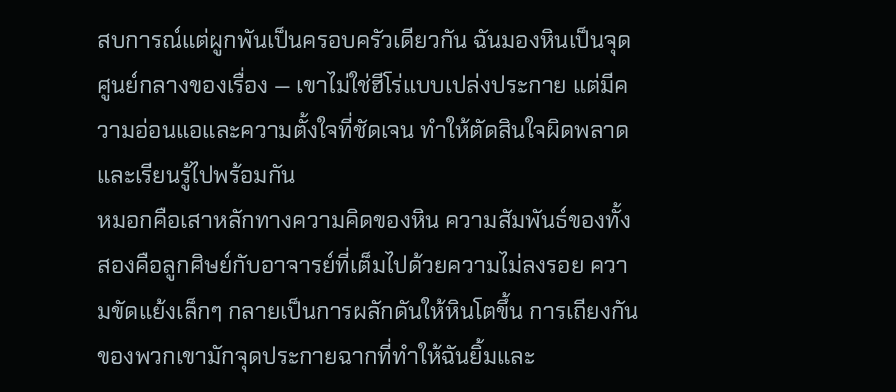สบการณ์แต่ผูกพันเป็นครอบครัวเดียวกัน ฉันมองหินเป็นจุดศูนย์กลางของเรื่อง — เขาไม่ใช่ฮีโร่แบบเปล่งประกาย แต่มีความอ่อนแอและความตั้งใจที่ชัดเจน ทำให้ตัดสินใจผิดพลาดและเรียนรู้ไปพร้อมกัน
หมอกคือเสาหลักทางความคิดของหิน ความสัมพันธ์ของทั้งสองคือลูกศิษย์กับอาจารย์ที่เต็มไปด้วยความไม่ลงรอย ความขัดแย้งเล็กๆ กลายเป็นการผลักดันให้หินโตขึ้น การเถียงกันของพวกเขามักจุดประกายฉากที่ทำให้ฉันยิ้มและ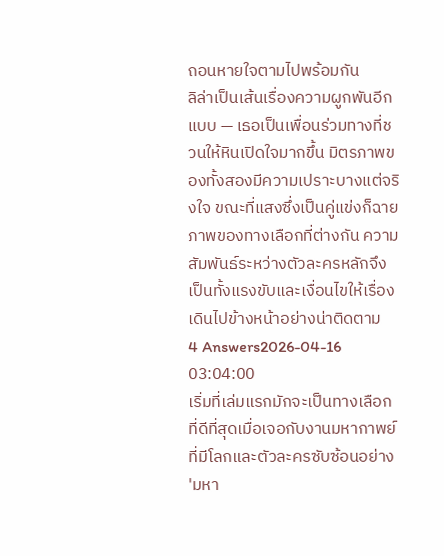ถอนหายใจตามไปพร้อมกัน
ลิล่าเป็นเส้นเรื่องความผูกพันอีกแบบ — เธอเป็นเพื่อนร่วมทางที่ชวนให้หินเปิดใจมากขึ้น มิตรภาพของทั้งสองมีความเปราะบางแต่จริงใจ ขณะที่แสงซึ่งเป็นคู่แข่งก็ฉายภาพของทางเลือกที่ต่างกัน ความสัมพันธ์ระหว่างตัวละครหลักจึงเป็นทั้งแรงขับและเงื่อนไขให้เรื่องเดินไปข้างหน้าอย่างน่าติดตาม
4 Answers2026-04-16 03:04:00
เริ่มที่เล่มแรกมักจะเป็นทางเลือกที่ดีที่สุดเมื่อเจอกับงานมหากาพย์ที่มีโลกและตัวละครซับซ้อนอย่าง 'มหา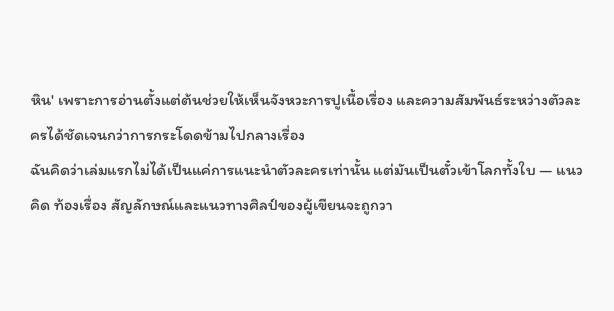หิน' เพราะการอ่านตั้งแต่ต้นช่วยให้เห็นจังหวะการปูเนื้อเรื่อง และความสัมพันธ์ระหว่างตัวละครได้ชัดเจนกว่าการกระโดดข้ามไปกลางเรื่อง
ฉันคิดว่าเล่มแรกไม่ได้เป็นแค่การแนะนำตัวละครเท่านั้น แต่มันเป็นตั๋วเข้าโลกทั้งใบ — แนวคิด ท้องเรื่อง สัญลักษณ์และแนวทางศิลป์ของผู้เขียนจะถูกวา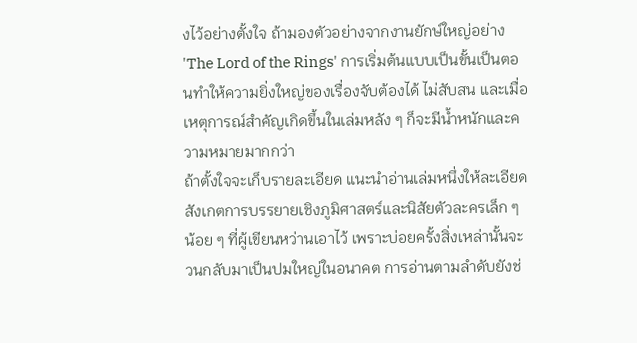งไว้อย่างตั้งใจ ถ้ามองตัวอย่างจากงานยักษ์ใหญ่อย่าง 'The Lord of the Rings' การเริ่มต้นแบบเป็นขั้นเป็นตอนทำให้ความยิ่งใหญ่ของเรื่องจับต้องได้ ไม่สับสน และเมื่อเหตุการณ์สำคัญเกิดขึ้นในเล่มหลัง ๆ ก็จะมีน้ำหนักและความหมายมากกว่า
ถ้าตั้งใจจะเก็บรายละเอียด แนะนำอ่านเล่มหนึ่งให้ละเอียด สังเกตการบรรยายเชิงภูมิศาสตร์และนิสัยตัวละครเล็ก ๆ น้อย ๆ ที่ผู้เขียนหว่านเอาไว้ เพราะบ่อยครั้งสิ่งเหล่านั้นจะวนกลับมาเป็นปมใหญ่ในอนาคต การอ่านตามลำดับยังช่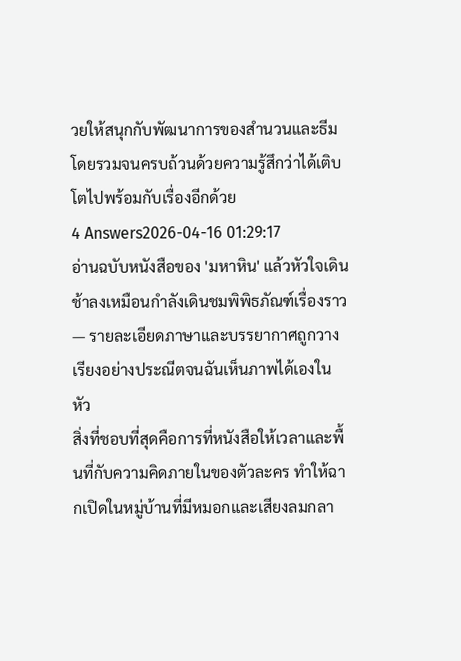วยให้สนุกกับพัฒนาการของสำนวนและธีมโดยรวมจนครบถ้วนด้วยความรู้สึกว่าได้เติบโตไปพร้อมกับเรื่องอีกด้วย
4 Answers2026-04-16 01:29:17
อ่านฉบับหนังสือของ 'มหาหิน' แล้วหัวใจเดินช้าลงเหมือนกำลังเดินชมพิพิธภัณฑ์เรื่องราว — รายละเอียดภาษาและบรรยากาศถูกวางเรียงอย่างประณีตจนฉันเห็นภาพได้เองในหัว
สิ่งที่ชอบที่สุดคือการที่หนังสือให้เวลาและพื้นที่กับความคิดภายในของตัวละคร ทำให้ฉากเปิดในหมู่บ้านที่มีหมอกและเสียงลมกลา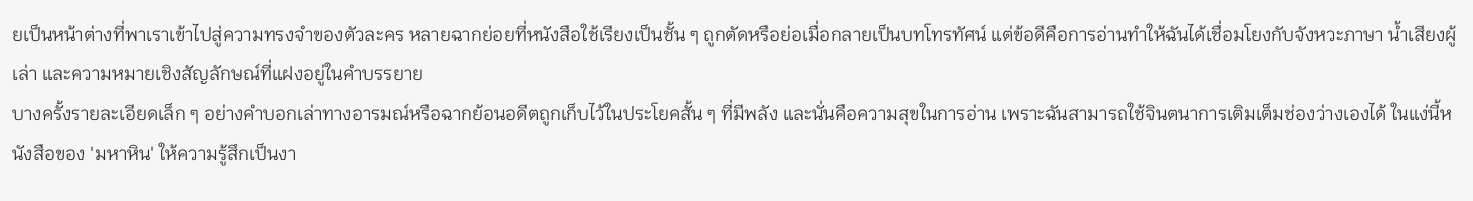ยเป็นหน้าต่างที่พาเราเข้าไปสู่ความทรงจำของตัวละคร หลายฉากย่อยที่หนังสือใช้เรียงเป็นชั้น ๆ ถูกตัดหรือย่อเมื่อกลายเป็นบทโทรทัศน์ แต่ข้อดีคือการอ่านทำให้ฉันได้เชื่อมโยงกับจังหวะภาษา น้ำเสียงผู้เล่า และความหมายเชิงสัญลักษณ์ที่แฝงอยู่ในคำบรรยาย
บางครั้งรายละเอียดเล็ก ๆ อย่างคำบอกเล่าทางอารมณ์หรือฉากย้อนอดีตถูกเก็บไว้ในประโยคสั้น ๆ ที่มีพลัง และนั่นคือความสุขในการอ่าน เพราะฉันสามารถใช้จินตนาการเติมเต็มช่องว่างเองได้ ในแง่นี้หนังสือของ 'มหาหิน' ให้ความรู้สึกเป็นงา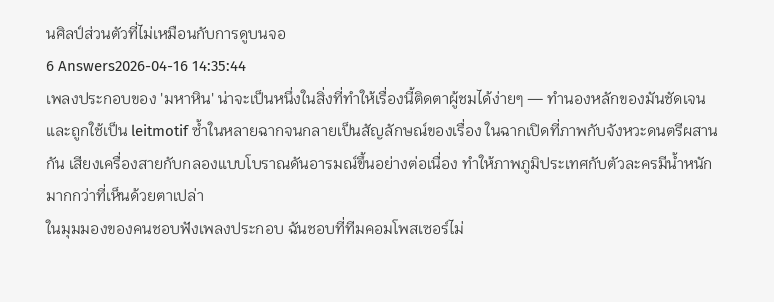นศิลป์ส่วนตัวที่ไม่เหมือนกับการดูบนจอ
6 Answers2026-04-16 14:35:44
เพลงประกอบของ 'มหาหิน' น่าจะเป็นหนึ่งในสิ่งที่ทำให้เรื่องนี้ติดตาผู้ชมได้ง่ายๆ — ทำนองหลักของมันชัดเจนและถูกใช้เป็น leitmotif ซ้ำในหลายฉากจนกลายเป็นสัญลักษณ์ของเรื่อง ในฉากเปิดที่ภาพกับจังหวะดนตรีผสานกัน เสียงเครื่องสายกับกลองแบบโบราณดันอารมณ์ขึ้นอย่างต่อเนื่อง ทำให้ภาพภูมิประเทศกับตัวละครมีน้ำหนักมากกว่าที่เห็นด้วยตาเปล่า
ในมุมมองของคนชอบฟังเพลงประกอบ ฉันชอบที่ทีมคอมโพสเซอร์ไม่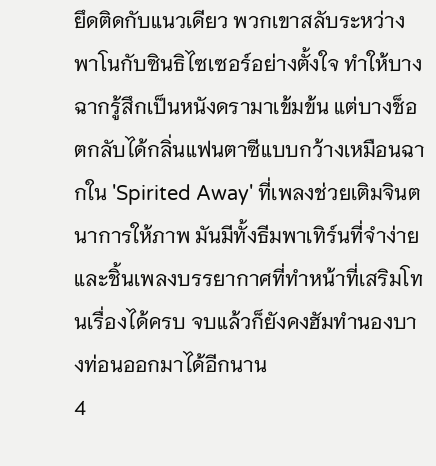ยึดติดกับแนวเดียว พวกเขาสลับระหว่างพาโนกับซินธิไซเซอร์อย่างตั้งใจ ทำให้บางฉากรู้สึกเป็นหนังดรามาเข้มข้น แต่บางช็อตกลับได้กลิ่นแฟนตาซีแบบกว้างเหมือนฉากใน 'Spirited Away' ที่เพลงช่วยเติมจินตนาการให้ภาพ มันมีทั้งธีมพาเทิร์นที่จำง่ายและชิ้นเพลงบรรยากาศที่ทำหน้าที่เสริมโทนเรื่องได้ครบ จบแล้วก็ยังคงฮัมทำนองบางท่อนออกมาได้อีกนาน
4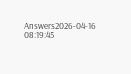Answers2026-04-16 08:19:45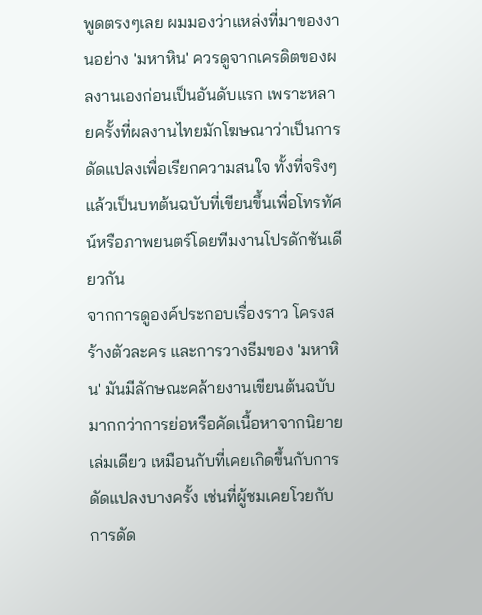พูดตรงๆเลย ผมมองว่าแหล่งที่มาของงานอย่าง 'มหาหิน' ควรดูจากเครดิตของผลงานเองก่อนเป็นอันดับแรก เพราะหลายครั้งที่ผลงานไทยมักโฆษณาว่าเป็นการดัดแปลงเพื่อเรียกความสนใจ ทั้งที่จริงๆ แล้วเป็นบทต้นฉบับที่เขียนขึ้นเพื่อโทรทัศน์หรือภาพยนตร์โดยทีมงานโปรดักชันเดียวกัน
จากการดูองค์ประกอบเรื่องราว โครงสร้างตัวละคร และการวางธีมของ 'มหาหิน' มันมีลักษณะคล้ายงานเขียนต้นฉบับมากกว่าการย่อหรือคัดเนื้อหาจากนิยายเล่มเดียว เหมือนกับที่เคยเกิดขึ้นกับการดัดแปลงบางครั้ง เช่นที่ผู้ชมเคยโวยกับการดัด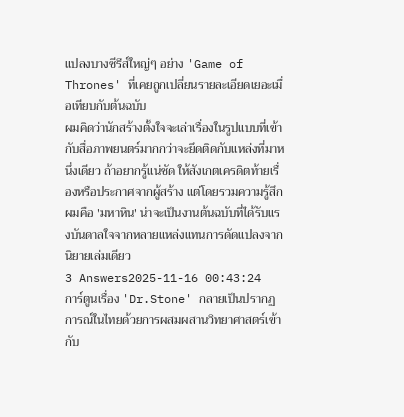แปลงบางซีรีส์ใหญ่ๆ อย่าง 'Game of Thrones' ที่เคยถูกเปลี่ยนรายละเอียดเยอะเมื่อเทียบกับต้นฉบับ
ผมคิดว่านักสร้างตั้งใจจะเล่าเรื่องในรูปแบบที่เข้ากับสื่อภาพยนตร์มากกว่าจะยึดติดกับแหล่งที่มาหนึ่งเดียว ถ้าอยากรู้แน่ชัด ให้สังเกตเครดิตท้ายเรื่องหรือประกาศจากผู้สร้าง แต่โดยรวมความรู้สึกผมคือ 'มหาหิน' น่าจะเป็นงานต้นฉบับที่ได้รับแรงบันดาลใจจากหลายแหล่งแทนการดัดแปลงจากนิยายเล่มเดียว
3 Answers2025-11-16 00:43:24
การ์ตูนเรื่อง 'Dr.Stone' กลายเป็นปรากฏการณ์ในไทยด้วยการผสมผสานวิทยาศาสตร์เข้ากับ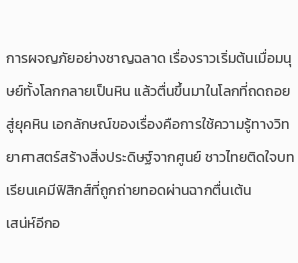การผจญภัยอย่างชาญฉลาด เรื่องราวเริ่มต้นเมื่อมนุษย์ทั้งโลกกลายเป็นหิน แล้วตื่นขึ้นมาในโลกที่ถดถอยสู่ยุคหิน เอกลักษณ์ของเรื่องคือการใช้ความรู้ทางวิทยาศาสตร์สร้างสิ่งประดิษฐ์จากศูนย์ ชาวไทยติดใจบทเรียนเคมีฟิสิกส์ที่ถูกถ่ายทอดผ่านฉากตื่นเต้น
เสน่ห์อีกอ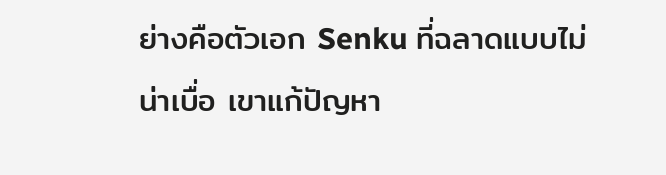ย่างคือตัวเอก Senku ที่ฉลาดแบบไม่น่าเบื่อ เขาแก้ปัญหา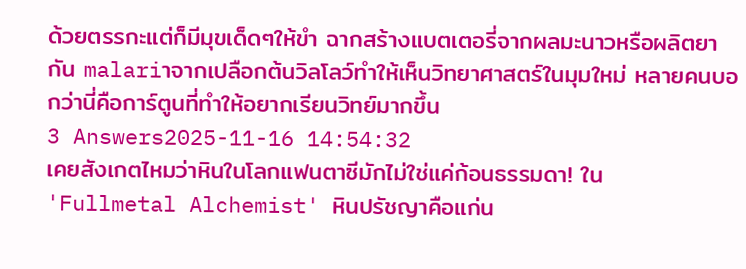ด้วยตรรกะแต่ก็มีมุขเด็ดๆให้ขำ ฉากสร้างแบตเตอรี่จากผลมะนาวหรือผลิตยากัน malariาจากเปลือกต้นวิลโลว์ทำให้เห็นวิทยาศาสตร์ในมุมใหม่ หลายคนบอกว่านี่คือการ์ตูนที่ทำให้อยากเรียนวิทย์มากขึ้น
3 Answers2025-11-16 14:54:32
เคยสังเกตไหมว่าหินในโลกแฟนตาซีมักไม่ใช่แค่ก้อนธรรมดา! ใน 'Fullmetal Alchemist' หินปรัชญาคือแก่น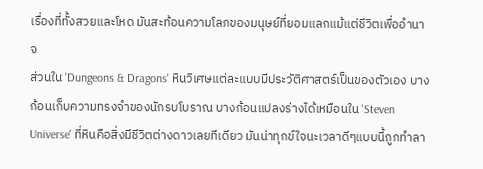เรื่องที่ทั้งสวยและโหด มันสะท้อนความโลภของมนุษย์ที่ยอมแลกแม้แต่ชีวิตเพื่ออำนาจ
ส่วนใน 'Dungeons & Dragons' หินวิเศษแต่ละแบบมีประวัติศาสตร์เป็นของตัวเอง บางก้อนเก็บความทรงจำของนักรบโบราณ บางก้อนแปลงร่างได้เหมือนใน 'Steven Universe' ที่หินคือสิ่งมีชีวิตต่างดาวเลยทีเดียว มันน่าทุกข์ใจนะเวลาดีๆแบบนี้ถูกทำลา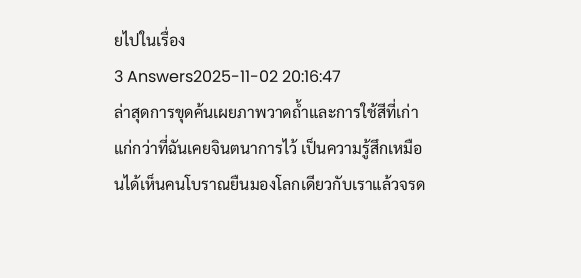ยไปในเรื่อง
3 Answers2025-11-02 20:16:47
ล่าสุดการขุดค้นเผยภาพวาดถ้ำและการใช้สีที่เก่าแก่กว่าที่ฉันเคยจินตนาการไว้ เป็นความรู้สึกเหมือนได้เห็นคนโบราณยืนมองโลกเดียวกับเราแล้วจรด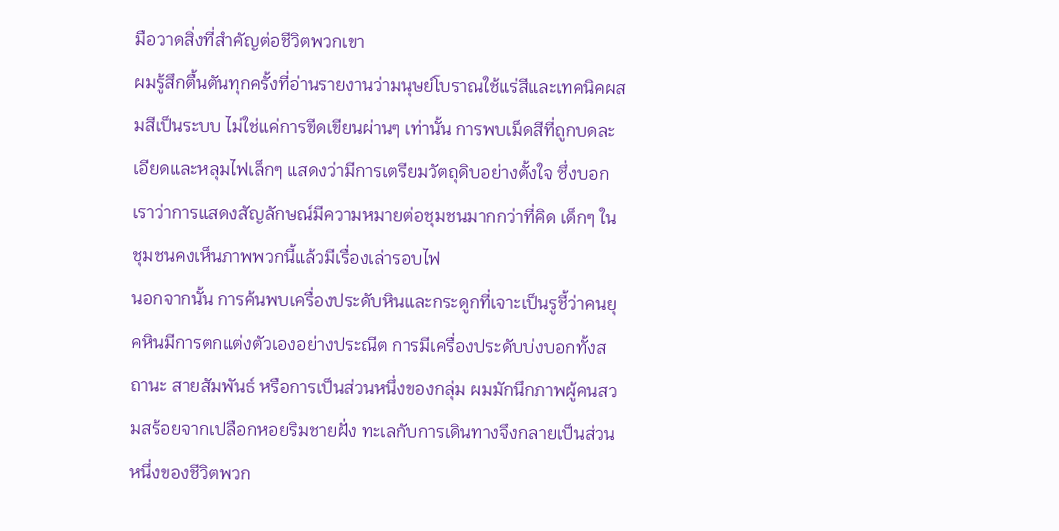มือวาดสิ่งที่สำคัญต่อชีวิตพวกเขา
ผมรู้สึกตื้นตันทุกครั้งที่อ่านรายงานว่ามนุษย์โบราณใช้แร่สีและเทคนิคผสมสีเป็นระบบ ไม่ใช่แค่การขีดเขียนผ่านๆ เท่านั้น การพบเม็ดสีที่ถูกบดละเอียดและหลุมไฟเล็กๆ แสดงว่ามีการเตรียมวัตถุดิบอย่างตั้งใจ ซึ่งบอกเราว่าการแสดงสัญลักษณ์มีความหมายต่อชุมชนมากกว่าที่คิด เด็กๆ ในชุมชนคงเห็นภาพพวกนี้แล้วมีเรื่องเล่ารอบไฟ
นอกจากนั้น การค้นพบเครื่องประดับหินและกระดูกที่เจาะเป็นรูชี้ว่าคนยุคหินมีการตกแต่งตัวเองอย่างประณีต การมีเครื่องประดับบ่งบอกทั้งสถานะ สายสัมพันธ์ หรือการเป็นส่วนหนึ่งของกลุ่ม ผมมักนึกภาพผู้คนสวมสร้อยจากเปลือกหอยริมชายฝั่ง ทะเลกับการเดินทางจึงกลายเป็นส่วนหนึ่งของชีวิตพวก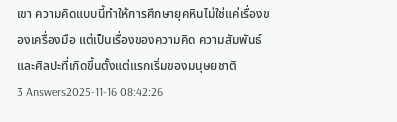เขา ความคิดแบบนี้ทำให้การศึกษายุคหินไม่ใช่แค่เรื่องของเครื่องมือ แต่เป็นเรื่องของความคิด ความสัมพันธ์ และศิลปะที่เกิดขึ้นตั้งแต่แรกเริ่มของมนุษยชาติ
3 Answers2025-11-16 08:42:26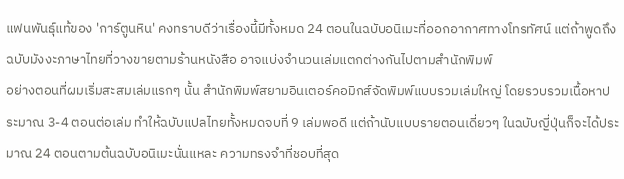แฟนพันธุ์แท้ของ 'การ์ตูนหิน' คงทราบดีว่าเรื่องนี้มีทั้งหมด 24 ตอนในฉบับอนิเมะที่ออกอากาศทางโทรทัศน์ แต่ถ้าพูดถึงฉบับมังงะภาษาไทยที่วางขายตามร้านหนังสือ อาจแบ่งจำนวนเล่มแตกต่างกันไปตามสำนักพิมพ์
อย่างตอนที่ผมเริ่มสะสมเล่มแรกๆ นั้น สำนักพิมพ์สยามอินเตอร์คอมิกส์จัดพิมพ์แบบรวมเล่มใหญ่ โดยรวบรวมเนื้อหาประมาณ 3-4 ตอนต่อเล่ม ทำให้ฉบับแปลไทยทั้งหมดจบที่ 9 เล่มพอดี แต่ถ้านับแบบรายตอนเดี่ยวๆ ในฉบับญี่ปุ่นก็จะได้ประมาณ 24 ตอนตามต้นฉบับอนิเมะนั่นแหละ ความทรงจำที่ชอบที่สุด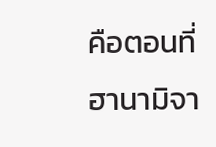คือตอนที่ฮานามิจา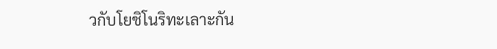วกับโยชิโนริทะเลาะกัน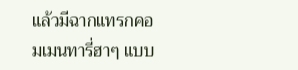แล้วมีฉากแทรกคอมเมนทารี่ฮาๆ แบบ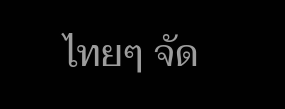ไทยๆ จัด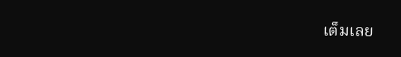เต็มเลย